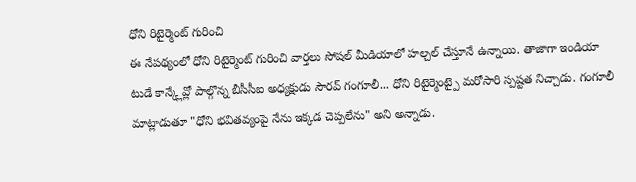ధోని రిటైర్మెంట్ గురించి
ఈ నేపథ్యంలో ధోని రిటైర్మెంట్ గురించి వార్తలు సోషల్ మీడియాలో హల్చల్ చేస్తూనే ఉన్నాయి. తాజాగా ఇండియా టుడే కాన్క్లేవ్లో పాల్గొన్న బీసీసీఐ అధ్యక్షుడు సౌరవ్ గంగూలీ... ధోని రిటైర్మెంట్పై మరోసారి స్పష్టత నిచ్చాడు. గంగూలీ మాట్లాడుతూ "ధోని భవితవ్యంపై నేను ఇక్కడ చెప్పలేను" అని అన్నాడు.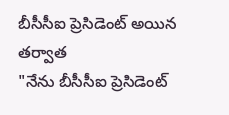బీసీసీఐ ప్రెసిడెంట్ అయిన తర్వాత
"నేను బీసీసీఐ ప్రెసిడెంట్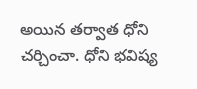అయిన తర్వాత ధోని చర్చించా. ధోని భవిష్య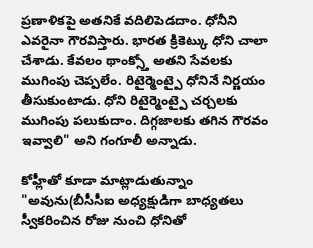ప్రణాళికపై అతనికే వదిలిపెడదాం. ధోనీని ఎవరైనా గౌరవిస్తారు. భారత క్రికెట్కు ధోని చాలా చేశాడు. కేవలం థాంక్స్తో అతని సేవలకు ముగింపు చెప్పలేం. రిటైర్మెంట్పై ధోనినే నిర్ణయం తీసుకుంటాడు. ధోని రిటైర్మెంట్పై చర్చలకు ముగింపు పలుకుదాం. దిగ్గజాలకు తగిన గౌరవం ఇవ్వాలి" అని గంగూలీ అన్నాడు.

కోహ్లీతో కూడా మాట్లాడుతున్నాం
"అవును(బీసీసీఐ అధ్యక్షుడిగా బాధ్యతలు స్వీకరించిన రోజు నుంచి ధోనితో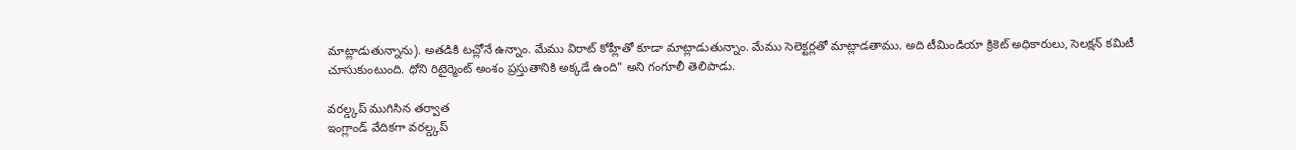మాట్లాడుతున్నాను). అతడికి టచ్లోనే ఉన్నాం. మేము విరాట్ కోహ్లీతో కూడా మాట్లాడుతున్నాం. మేము సెలెక్టర్లతో మాట్లాడతాము. అది టీమిండియా క్రికెట్ అధికారులు, సెలక్షన్ కమిటీ చూసుకుంటుంది. ధోని రిటైర్మెంట్ అంశం ప్రస్తుతానికి అక్కడే ఉంది" అని గంగూలీ తెలిపాడు.

వరల్డ్కప్ ముగిసిన తర్వాత
ఇంగ్లాండ్ వేదికగా వరల్డ్కప్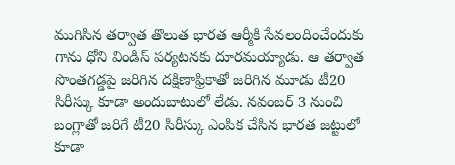ముగిసిన తర్వాత తొలుత భారత ఆర్మీకి సేవలందించేందుకు గాను ధోని విండిస్ పర్యటనకు దూరమయ్యాడు. ఆ తర్వాత సొంతగడ్డపై జరిగిన దక్షిణాఫ్రికాతో జరిగిన మూడు టీ20 సిరీస్కు కూడా అందుబాటులో లేడు. నవంబర్ 3 నుంచి బంగ్లాతో జరిగే టీ20 సిరీస్కు ఎంపిక చేసిన భారత జట్టులో కూడా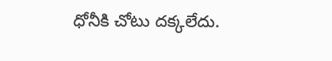ధోనీకి చోటు దక్కలేదు.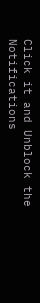Click it and Unblock the Notifications